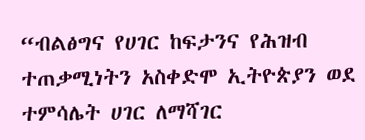“ብልፅግና የሀገር ከፍታንና የሕዝብ ተጠቃሚነትን አስቀድሞ ኢትዮጵያን ወደ ተምሳሌት ሀገር ለማሻገር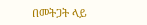በመትጋት ላይ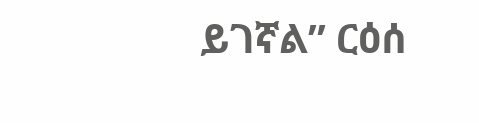ይገኛል” ርዕሰ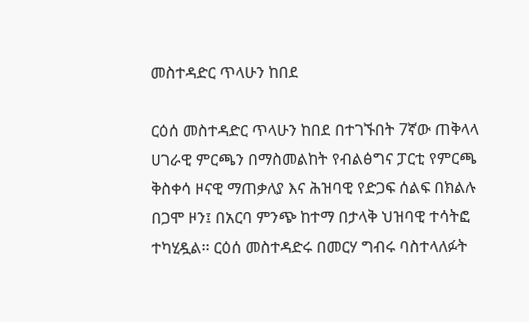መስተዳድር ጥላሁን ከበደ

ርዕሰ መስተዳድር ጥላሁን ከበደ በተገኙበት 7ኛው ጠቅላላ ሀገራዊ ምርጫን በማስመልከት የብልፅግና ፓርቲ የምርጫ ቅስቀሳ ዞናዊ ማጠቃለያ እና ሕዝባዊ የድጋፍ ሰልፍ በክልሉ በጋሞ ዞን፤ በአርባ ምንጭ ከተማ በታላቅ ህዝባዊ ተሳትፎ ተካሂዷል፡፡ ርዕሰ መስተዳድሩ በመርሃ ግብሩ ባስተላለፉት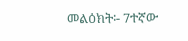መልዕክት፡- 7ተኛው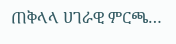ጠቅላላ ሀገራዊ ምርጫ…